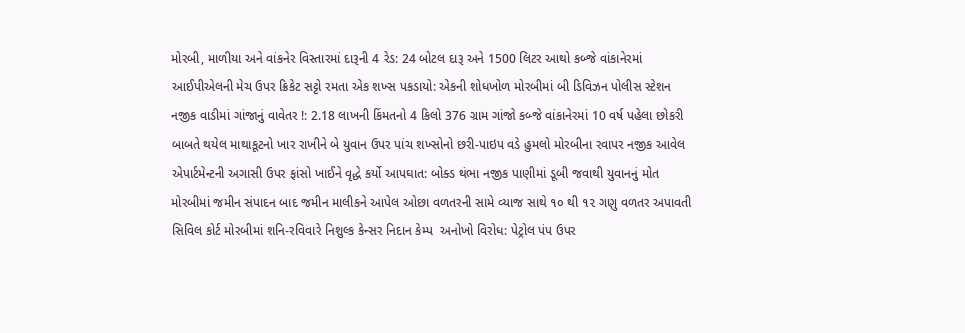મોરબી, માળીયા અને વાંકનેર વિસ્તારમાં દારૂની 4 રેડ: 24 બોટલ દારૂ અને 1500 લિટર આથો કબ્જે વાંકાનેરમાં આઈપીએલની મેચ ઉપર ક્રિકેટ સટ્ટો રમતા એક શખ્સ પકડાયો: એકની શોધખોળ મોરબીમાં બી ડિવિઝન પોલીસ સ્ટેશન નજીક વાડીમાં ગાંજાનું વાવેતર !: 2.18 લાખની કિંમતનો 4 કિલો 376 ગ્રામ ગાંજો કબ્જે વાંકાનેરમાં 10 વર્ષ પહેલા છોકરી બાબતે થયેલ માથાકૂટનો ખાર રાખીને બે યુવાન ઉપર પાંચ શખ્સોનો છરી-પાઇપ વડે હુમલો મોરબીના રવાપર નજીક આવેલ એપાર્ટમેન્ટની અગાસી ઉપર ફાંસો ખાઈને વૃદ્ધે કર્યો આપઘાત: બોક્ડ થંભા નજીક પાણીમાં ડૂબી જવાથી યુવાનનું મોત મોરબીમાં જમીન સંપાદન બાદ જમીન માલીકને આપેલ ઓછા વળતરની સામે વ્યાજ સાથે ૧૦ થી ૧૨ ગણુ વળતર અપાવતી સિવિલ કોર્ટ મોરબીમાં શનિ-રવિવારે નિશુલ્ક કેન્સર નિદાન કેમ્પ  અનોખો વિરોધ: પેટ્રોલ પંપ ઉપર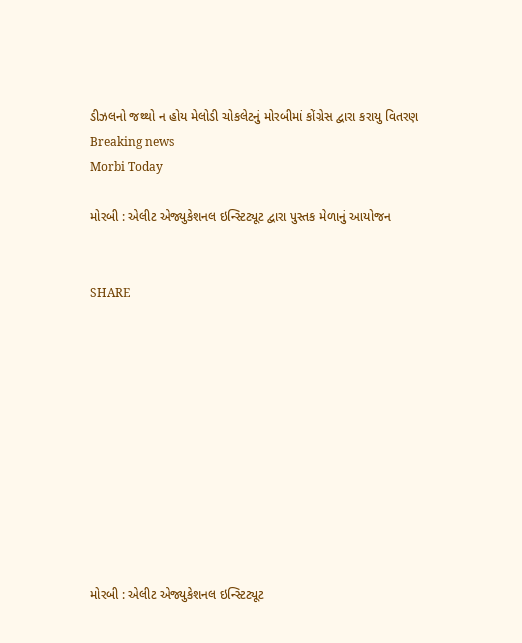ડીઝલનો જથ્થો ન હોય મેલોડી ચોકલેટનું મોરબીમાં કોંગ્રેસ દ્વારા કરાયુ વિતરણ
Breaking news
Morbi Today

મોરબી : એલીટ એજ્યુકેશનલ ઇન્સ્ટિટ્યૂટ દ્વારા પુસ્તક મેળાનું આયોજન


SHARE











મોરબી : એલીટ એજ્યુકેશનલ ઇન્સ્ટિટ્યૂટ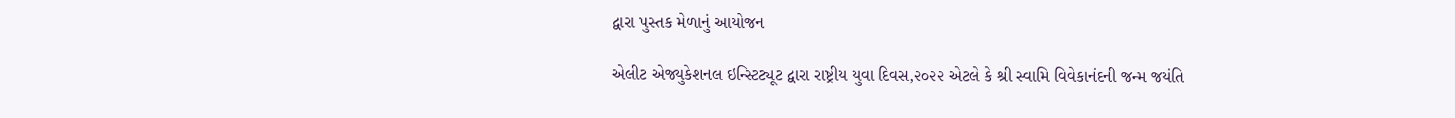દ્વારા પુસ્તક મેળાનું આયોજન

એલીટ એજ્યુકેશનલ ઇન્સ્ટિટ્યૂટ દ્વારા રાષ્ટ્રીય યુવા દિવસ,૨૦૨૨ એટલે કે શ્રી સ્વામિ વિવેકાનંદની જન્મ જયંતિ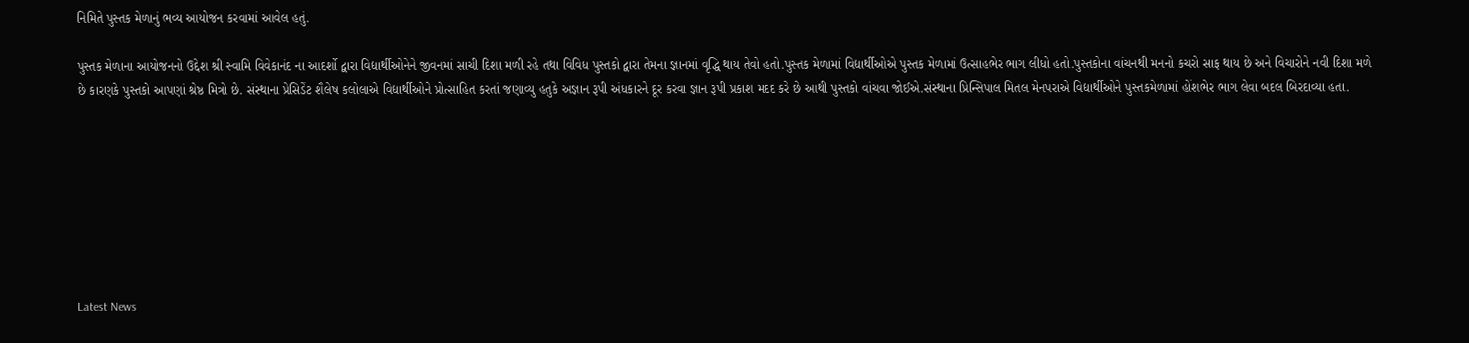નિમિતે પુસ્તક મેળાનું ભવ્ય આયોજન કરવામાં આવેલ હતું.

પુસ્તક મેળાના આયોજનનો ઉદ્દેશ શ્રી સ્વામિ વિવેકાનંદ ના આદર્શો દ્વારા વિદ્યાર્થીઓનેને જીવનમાં સાચી દિશા મળી રહે તથા વિવિધ પુસ્તકો દ્વારા તેમના જ્ઞાનમાં વૃદ્ધિ થાય તેવો હતો.પુસ્તક મેળામાં વિદ્યાર્થીઓએ પુસ્તક મેળામાં ઉત્સાહભેર ભાગ લીધો હતો.પુસ્તકોના વાંચનથી મનનો કચરો સાફ થાય છે અને વિચારોને નવી દિશા મળે છે કારણકે પુસ્તકો આપણાં શ્રેષ્ઠ મિત્રો છે. સંસ્થાના પ્રેસિડેંટ શૈલેષ કલોલાએ વિદ્યાર્થીઓને પ્રોત્સાહિત કરતાં જણાવ્યુ હતુકે અજ્ઞાન રૂપી અંધકારને દૂર કરવા જ્ઞાન રૂપી પ્રકાશ મદદ કરે છે આથી પુસ્તકો વાંચવા જોઈએ.સંસ્થાના પ્રિન્સિપાલ મિતલ મેનપરાએ વિદ્યાર્થીઓને પુસ્તકમેળામાં હોંશભેર ભાગ લેવા બદલ બિરદાવ્યા હતા.








Latest News